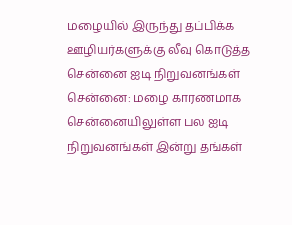மழையில் இருந்து தப்பிக்க ஊழியர்களுக்கு லீவு கொடுத்த சென்னை ஐடி நிறுவனங்கள்
சென்னை: மழை காரணமாக சென்னையிலுள்ள பல ஐடி நிறுவனங்கள் இன்று தங்கள்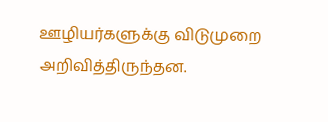ஊழியர்களுக்கு விடுமுறை அறிவித்திருந்தன.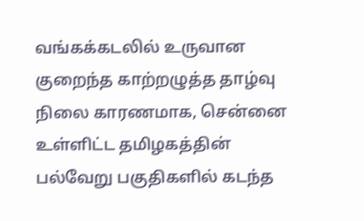வங்கக்கடலில் உருவான குறைந்த காற்றழுத்த தாழ்வு நிலை காரணமாக, சென்னை உள்ளிட்ட தமிழகத்தின் பல்வேறு பகுதிகளில் கடந்த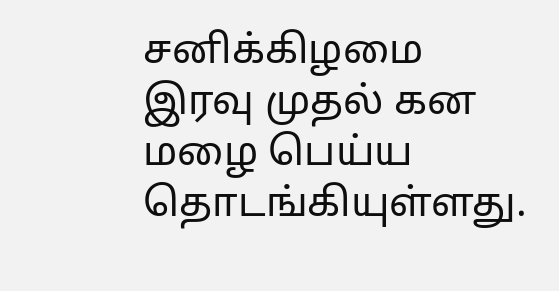சனிக்கிழமை இரவு முதல் கன மழை பெய்ய தொடங்கியுள்ளது.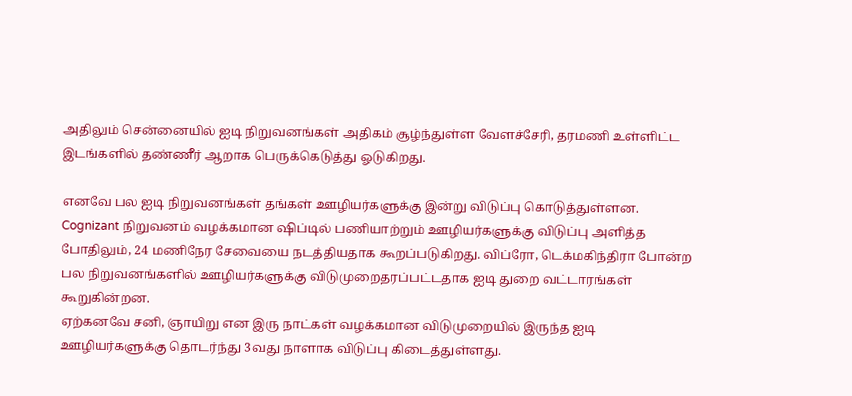அதிலும் சென்னையில் ஐடி நிறுவனங்கள் அதிகம் சூழ்ந்துள்ள வேளச்சேரி, தரமணி உள்ளிட்ட இடங்களில் தண்ணீர் ஆறாக பெருக்கெடுத்து ஓடுகிறது.

எனவே பல ஐடி நிறுவனங்கள் தங்கள் ஊழியர்களுக்கு இன்று விடுப்பு கொடுத்துள்ளன. Cognizant நிறுவனம் வழக்கமான ஷிப்டில் பணியாற்றும் ஊழியர்களுக்கு விடுப்பு அளித்த போதிலும், 24 மணிநேர சேவையை நடத்தியதாக கூறப்படுகிறது. விப்ரோ, டெக்மகிந்திரா போன்ற பல நிறுவனங்களில் ஊழியர்களுக்கு விடுமுறைதரப்பட்டதாக ஐடி துறை வட்டாரங்கள் கூறுகின்றன.
ஏற்கனவே சனி, ஞாயிறு என இரு நாட்கள் வழக்கமான விடுமுறையில் இருந்த ஐடி ஊழியர்களுக்கு தொடர்ந்து 3வது நாளாக விடுப்பு கிடைத்துள்ளது.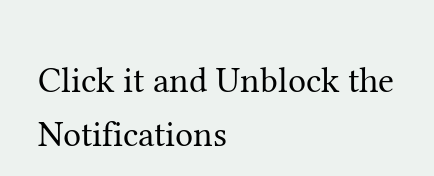Click it and Unblock the Notifications